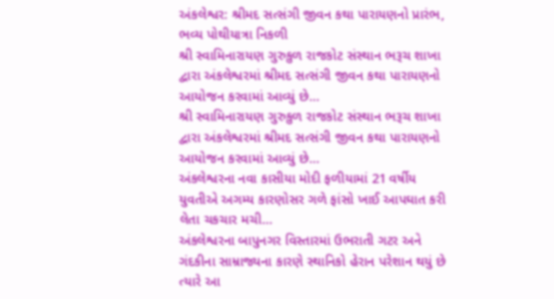અંકલેશ્વર: શ્રીમદ સત્સંગી જીવન કથા પારાયણનો પ્રારંભ, ભવ્ય પોથીયાત્રા નિકળી
શ્રી સ્વામિનારાયણ ગુરુકુળ રાજકોટ સંસ્થાન ભરૂચ શાખા દ્વારા અંકલેશ્વરમાં શ્રીમદ સત્સંગી જીવન કથા પારાયણનો આયોજન કરવામાં આવ્યું છે…
શ્રી સ્વામિનારાયણ ગુરુકુળ રાજકોટ સંસ્થાન ભરૂચ શાખા દ્વારા અંકલેશ્વરમાં શ્રીમદ સત્સંગી જીવન કથા પારાયણનો આયોજન કરવામાં આવ્યું છે…
અંકલેશ્વરના નવા કાસીયા મોદી ફળીયામાં 21 વર્ષીય યુવતીએ અગમ્ય કારણોસર ગળે ફાંસો ખાઈ આપઘાત કરી લેતા ચકચાર મચી…
અંકલેશ્વરના બાપુનગર વિસ્તારમાં ઉભરાતી ગટર અને ગંદકીના સામ્રાજ્યના કારણે સ્થાનિકો હેરાન પરેશાન થયું છે ત્યારે આ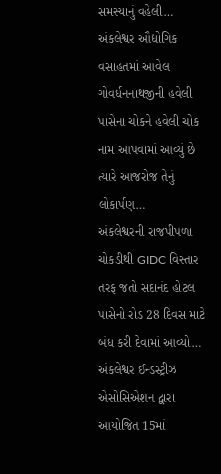સમસ્યાનું વહેલી…
અંકલેશ્વર ઔદ્યોગિક વસાહતમાં આવેલ ગોવર્ધનનાથજીની હવેલી પાસેના ચોકને હવેલી ચોક નામ આપવામાં આવ્યું છે ત્યારે આજરોજ તેનું લોકાર્પણ…
અંકલેશ્વરની રાજપીપળા ચોકડીથી GIDC વિસ્તાર તરફ જતો સદાનંદ હોટલ પાસેનો રોડ 28 દિવસ માટે બંધ કરી દેવામાં આવ્યો…
અંકલેશ્વર ઈન્ડસ્ટ્રીઝ એસોસિએશન દ્વારા આયોજિત 15માં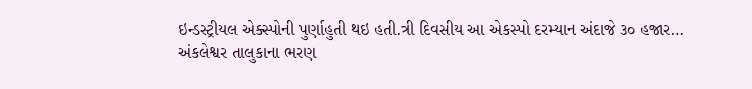ઇન્ડસ્ટ્રીયલ એક્સ્પોની પુર્ણાહુતી થઇ હતી.ત્રી દિવસીય આ એકસ્પો દરમ્યાન અંદાજે ૩૦ હજાર…
અંકલેશ્વર તાલુકાના ભરણ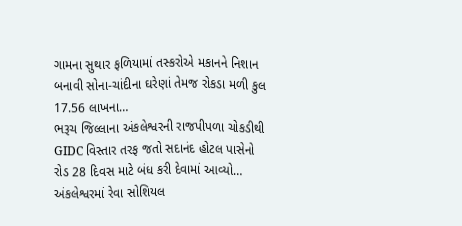ગામના સુથાર ફળિયામાં તસ્કરોએ મકાનને નિશાન બનાવી સોના-ચાંદીના ઘરેણાં તેમજ રોકડા મળી કુલ 17.56 લાખના…
ભરૂચ જિલ્લાના અંકલેશ્વરની રાજપીપળા ચોકડીથી GIDC વિસ્તાર તરફ જતો સદાનંદ હોટલ પાસેનો રોડ 28 દિવસ માટે બંધ કરી દેવામાં આવ્યો…
અંકલેશ્વરમાં રેવા સોશિયલ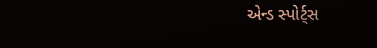એન્ડ સ્પોર્ટ્સ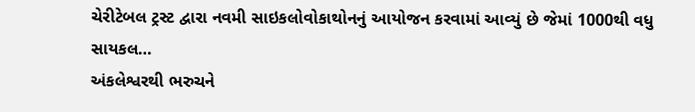ચેરીટેબલ ટ્રસ્ટ દ્વારા નવમી સાઇકલોવોકાથોનનું આયોજન કરવામાં આવ્યું છે જેમાં 1000થી વધુ સાયકલ…
અંકલેશ્વરથી ભરુચને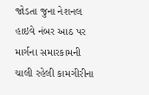જોડતા જુના નેશનલ હાઇવે નંબર આઠ પર માર્ગના સમારકામની ચાલી રહેલી કામગીરીના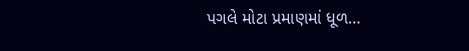પગલે મોટા પ્રમાણમાં ધૂળ…